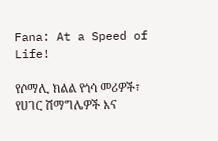Fana: At a Speed of Life!

የሶማሊ ክልል የጎሳ መሪዎች፣ የሀገር ሽማግሌዎች እና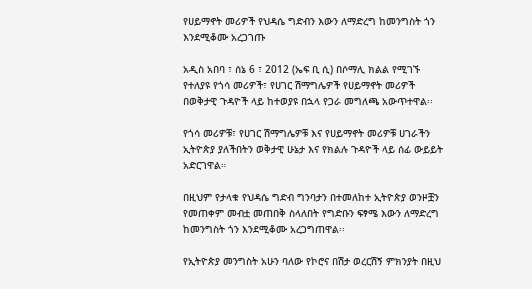የሀይማኖት መሪዎች የህዳሴ ግድብን እውን ለማድረግ ከመንግስት ጎን እንደሚቆሙ አረጋገጡ

አዲስ አበባ ፣ ሰኔ 6 ፣ 2012 (ኤፍ ቢ ሲ) በሶማሊ ክልል የሚገኙ የተለያዩ የጎሳ መሪዎች፣ የሀገር ሽማግሌዎች የሀይማኖት መሪዎች በወቅታዊ ጉዳዮች ላይ ከተወያዩ በኋላ የጋራ መግለጫ አውጥተዋል፡፡

የጎሳ መሪዎቹ፣ የሀገር ሽማግሌዎቹ እና የሀይማኖት መሪዎቹ ሀገራችን ኢትዮጵያ ያለችበትን ወቅታዊ ሁኔታ እና የክልሉ ጉዳዮች ላይ ሰፊ ውይይት አድርገዋል።

በዚህም የታላቁ የህዳሴ ግድብ ግንባታን በተመለከተ ኢትዮጵያ ወንዞቿን የመጠቀም መብቷ መጠበቅ ስላለበት የግድቡን ፍፃሜ እውን ለማድረግ ከመንግስት ጎን እንደሚቆሙ አረጋግጠዋል፡፡

የኢትዮጵያ መንግስት አሁን ባለው የኮሮና በሽታ ወረርሽኝ ምክንያት በዚህ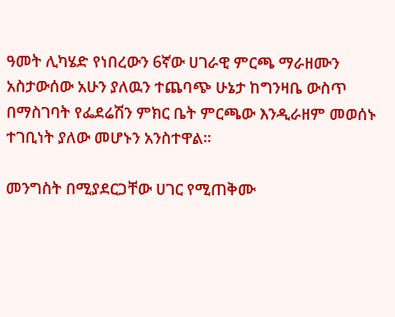ዓመት ሊካሄድ የነበረውን 6ኛው ሀገራዊ ምርጫ ማራዘሙን አስታውሰው አሁን ያለዉን ተጨባጭ ሁኔታ ከግንዛቤ ውስጥ በማስገባት የፌደሬሽን ምክር ቤት ምርጫው እንዲራዘም መወሰኑ ተገቢነት ያለው መሆኑን አንስተዋል።

መንግስት በሚያደርጋቸው ሀገር የሚጠቅሙ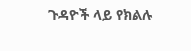ጉዳዮች ላይ የክልሉ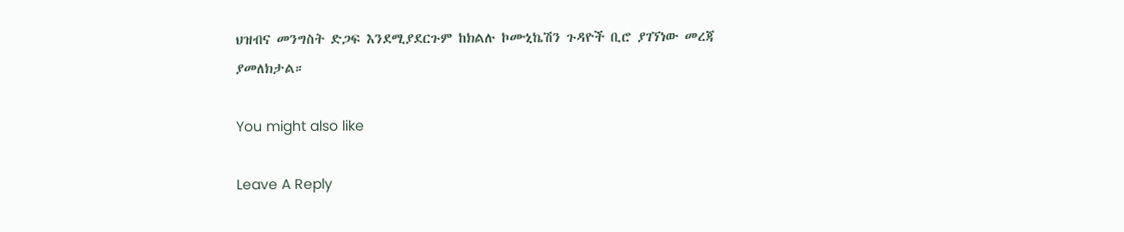ህዝብና መንግስት ድጋፍ እንደሚያደርጉም ከክልሉ ኮሙኒኬሽን ጉዳዮች ቢሮ ያገኘነው መረጃ ያመለክታል።

You might also like

Leave A Reply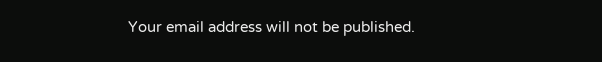Your email address will not be published.